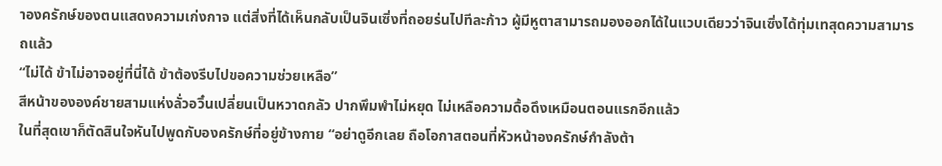าองครักษ์ของตนแสดงความเก่งกาจ แต่สิ่งที่ได้เห็นกลับเป็นจินเซิ่งที่ถอยร่นไปทีละก้าว ผู้มีหูตาสามารถมองออกได้ในแวบเดียวว่าจินเซิ่งได้ทุ่มเทสุดความสามารถแล้ว
“ไม่ได้ ข้าไม่อาจอยู่ที่นี่ได้ ข้าต้องรีบไปขอความช่วยเหลือ”
สีหน้าขององค์ชายสามแห่งลั่วอวิ๋นเปลี่ยนเป็นหวาดกลัว ปากพึมพำไม่หยุด ไม่เหลือความดื้อดึงเหมือนตอนแรกอีกแล้ว
ในที่สุดเขาก็ตัดสินใจหันไปพูดกับองครักษ์ที่อยู่ข้างกาย “อย่าดูอีกเลย ถือโอกาสตอนที่หัวหน้าองครักษ์กำลังต้า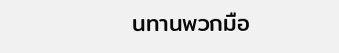นทานพวกมือ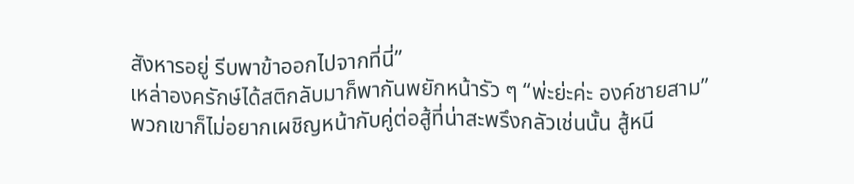สังหารอยู่ รีบพาข้าออกไปจากที่นี่”
เหล่าองครักษ์ได้สติกลับมาก็พากันพยักหน้ารัว ๆ “พ่ะย่ะค่ะ องค์ชายสาม”
พวกเขาก็ไม่อยากเผชิญหน้ากับคู่ต่อสู้ที่น่าสะพรึงกลัวเช่นนั้น สู้หนี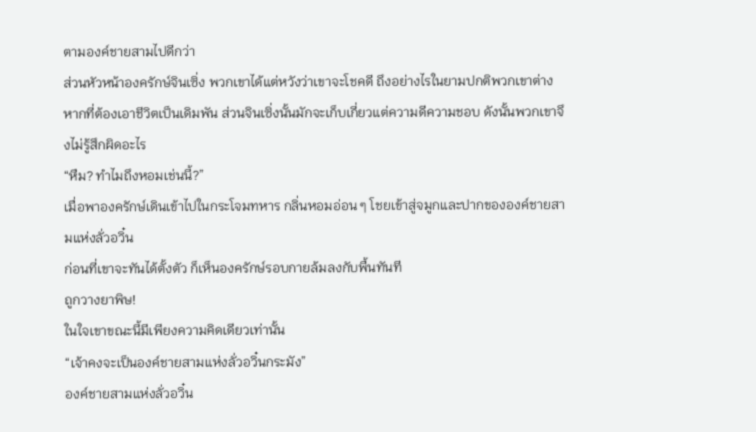ตามองค์ชายสามไปดีกว่า
ส่วนหัวหน้าองครักษ์จินเซิ่ง พวกเขาได้แต่หวังว่าเขาจะโชคดี ถึงอย่างไรในยามปกติพวกเขาต่างหากที่ต้องเอาชีวิตเป็นเดิมพัน ส่วนจินเซิ่งนั้นมักจะเก็บเกี่ยวแต่ความดีความชอบ ดังนั้นพวกเขาจึงไม่รู้สึกผิดอะไร
“หืม? ทำไมถึงหอมเช่นนี้?”
เมื่อพาองครักษ์เดินเข้าไปในกระโจมทหาร กลิ่นหอมอ่อน ๆ โชยเข้าสู่จมูกและปากขององค์ชายสามแห่งลั่วอวิ๋น
ก่อนที่เขาจะทันได้ตั้งตัว ก็เห็นองครักษ์รอบกายล้มลงกับพื้นทันที
ถูกวางยาพิษ!
ในใจเขาขณะนี้มีเพียงความคิดเดียวเท่านั้น
“เจ้าคงจะเป็นองค์ชายสามแห่งลั่วอวิ๋นกระมัง”
องค์ชายสามแห่งลั่วอวิ๋น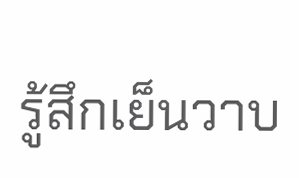รู้สึกเย็นวาบ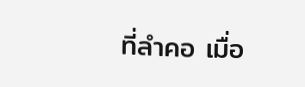ที่ลำคอ เมื่อ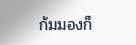ก้มมองก็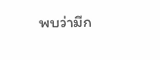พบว่ามีก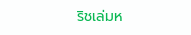ริชเล่มห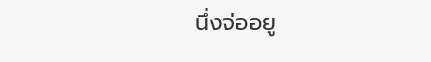นึ่งจ่ออยู